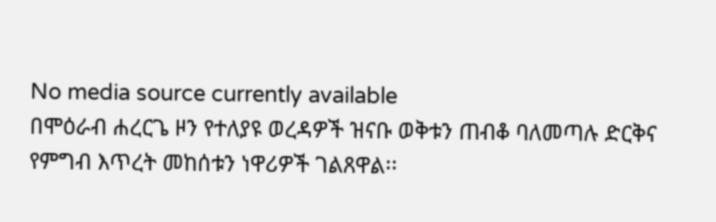No media source currently available
በሞዕራብ ሐረርጌ ዞን የተለያዩ ወረዳዎች ዝናቡ ወቅቱን ጠብቆ ባለመጣሉ ድርቅና የምግብ እጥረት መከሰቱን ነዋሪዎች ገልጸዋል፡፡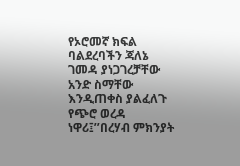የኦሮመኛ ክፍል ባልደረባችን ጃለኔ ገመዳ ያነጋገረቻቸው አንድ ስማቸው እንዲጠቀስ ያልፈለጉ የጭሮ ወረዳ ነዋሪ፤’’በረሃብ ምክንያት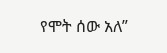የሞት ሰው አለ”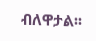ብለዋታል፡፡